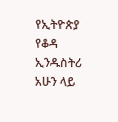የኢትዮጵያ የቆዳ ኢንዱስትሪ አሁን ላይ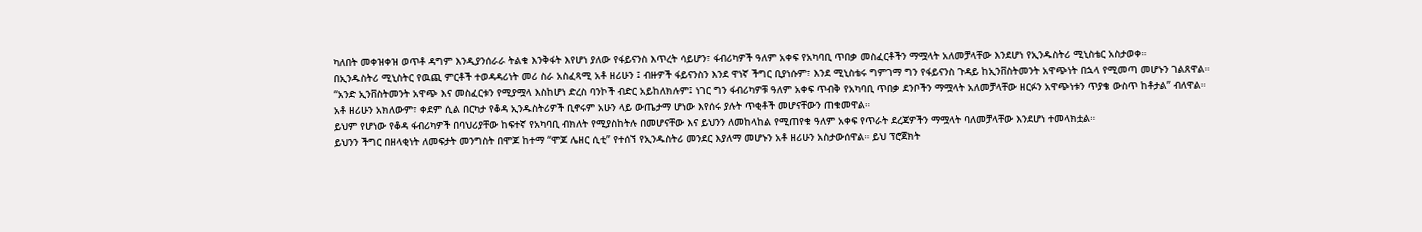ካለበት መቀዝቀዝ ወጥቶ ዳግም እንዲያንሰራራ ትልቁ እንቅፋት እየሆነ ያለው የፋይናንስ እጥረት ሳይሆን፣ ፋብሪካዎች ዓለም አቀፍ የአካባቢ ጥበቃ መስፈርቶችን ማሟላት አለመቻላቸው እንደሆነ የኢንዱስትሪ ሚኒስቴር አስታወቀ።
በኢንዱስትሪ ሚኒስትር የዉጪ ምርቶች ተወዳዳሪነት መሪ ስራ አስፈጻሚ አቶ ዘሪሁን ፤ ብዙዎች ፋይናንስን እንደ ዋነኛ ችግር ቢያነሱም፣ እንደ ሚኒስቴሩ ግምገማ ግን የፋይናንስ ጉዳይ ከኢንቨስትመንት አዋጭነት በኋላ የሚመጣ መሆኑን ገልጸዋል።
“አንድ ኢንቨስትመንት አዋጭ እና መስፈርቱን የሚያሟላ እስከሆነ ድረስ ባንኮች ብድር አይከለክሉም፤ ነገር ግን ፋብሪካዎቹ ዓለም አቀፍ ጥብቅ የአካባቢ ጥበቃ ደንቦችን ማሟላት አለመቻላቸው ዘርፉን አዋጭነቱን ጥያቄ ውስጥ ከቶታል” ብለዋል።
አቶ ዘሪሁን አክለውም፣ ቀደም ሲል በርካታ የቆዳ ኢንዱስትሪዎች ቢኖሩም አሁን ላይ ውጤታማ ሆነው እየሰሩ ያሉት ጥቂቶች መሆናቸውን ጠቁመዋል።
ይህም የሆነው የቆዳ ፋብሪካዎች በባህሪያቸው ከፍተኛ የአካባቢ ብክለት የሚያስከትሉ በመሆናቸው እና ይህንን ለመከላከል የሚጠየቁ ዓለም አቀፍ የጥራት ደረጃዎችን ማሟላት ባለመቻላቸው እንደሆነ ተመላክቷል።
ይህንን ችግር በዘላቂነት ለመፍታት መንግስት በሞጆ ከተማ “ሞጆ ሌዘር ሲቲ” የተሰኘ የኢንዱስትሪ መንደር እያለማ መሆኑን አቶ ዘሪሁን አስታውሰዋል። ይህ ፕሮጀክት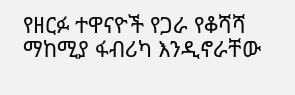የዘርፉ ተዋናዮች የጋራ የቆሻሻ ማከሚያ ፋብሪካ እንዲኖራቸው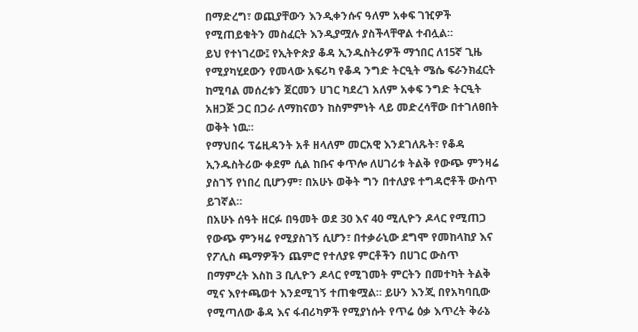በማድረግ፣ ወጪያቸውን እንዲቀንሱና ዓለም አቀፍ ገዢዎች የሚጠይቁትን መስፈርት እንዲያሟሉ ያስችላቸዋል ተብሏል።
ይህ የተነገረው፤ የኢትዮጵያ ቆዳ ኢንዱስትሪዎች ማኀበር ለ15ኛ ጊዜ የሚያካሂደውን የመላው አፍሪካ የቆዳ ንግድ ትርዒት ሜሴ ፍራንክፈርት ከሚባል መሰረቱን ጀርመን ሀገር ካደረገ አለም አቀፍ ንግድ ትርዒት አዘጋጅ ጋር በጋራ ለማከናወን ከስምምነት ላይ መድረሳቸው በተገለፀበት ወቅት ነዉ።
የማህበሩ ፕሬዚዳንት አቶ ዘላለም መርአዊ እንደገለጹት፣ የቆዳ ኢንዱስትሪው ቀደም ሲል ከቡና ቀጥሎ ለሀገሪቱ ትልቅ የውጭ ምንዛሬ ያስገኝ የነበረ ቢሆንም፣ በአሁኑ ወቅት ግን በተለያዩ ተግዳሮቶች ውስጥ ይገኛል።
በአሁኑ ሰዓት ዘርፉ በዓመት ወደ 30 እና 40 ሚሊዮን ዶላር የሚጠጋ የውጭ ምንዛሬ የሚያስገኝ ሲሆን፣ በተቃራኒው ደግሞ የመከላከያ እና የፖሊስ ጫማዎችን ጨምሮ የተለያዩ ምርቶችን በሀገር ውስጥ በማምረት እስከ 3 ቢሊዮን ዶላር የሚገመት ምርትን በመተካት ትልቅ ሚና እየተጫወተ እንደሚገኝ ተጠቁሟል። ይሁን እንጂ በየአካባቢው የሚጣለው ቆዳ እና ፋብሪካዎች የሚያነሱት የጥሬ ዕቃ እጥረት ቅራኔ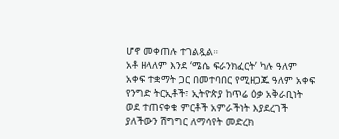ሆኖ መቀጠሉ ተገልጿል።
አቶ ዘላለም እንደ ‘ሜሴ ፍራንክፈርት’ ካሉ ዓለም አቀፍ ተቋማት ጋር በመተባበር የሚዘጋጁ ዓለም አቀፍ የንግድ ትርኢቶች፣ ኢትዮጵያ ከጥሬ ዕቃ አቅራቢነት ወደ ተጠናቀቁ ምርቶች አምራችነት እያደረገች ያለችውን ሽግግር ለማሳየት መድረክ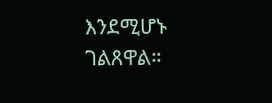እንደሚሆኑ ገልጸዋል።